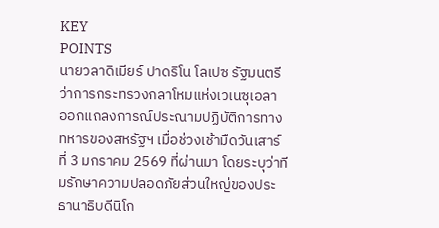KEY
POINTS
นายวลาดิเมียร์ ปาดริโน โลเปซ รัฐมนตรีว่าการกระทรวงกลาโหมแห่งเวเนซุเอลา ออกแถลงการณ์ประณามปฏิบัติการทางทหารของสหรัฐฯ เมื่อช่วงเช้ามืดวันเสาร์ที่ 3 มกราคม 2569 ที่ผ่านมา โดยระบุว่าทีมรักษาความปลอดภัยส่วนใหญ่ของประธานาธิบดีนิโก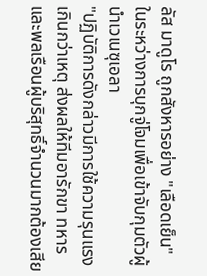ลัส มาดูโร ถูกสังหารอย่าง "เลือดเย็น" ในระหว่างการบุกจู่โจมเพื่อเข้าจับกุมตัวผู้นำเวเนซุเอลา
"ปฏิบัติการดังกล่าวมีการใช้ความรุนแรงเกินกว่าเหตุ ส่งผลให้ทีมอารักขา ทหาร และพลเรือนผู้บริสุทธิ์จำนวนมากต้องเสีย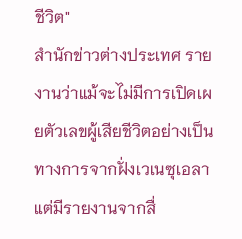ชีวิต"
สำนักข่าวต่างประเทศ รายงานว่าแม้จะไม่มีการเปิดเผยตัวเลขผู้เสียชีวิตอย่างเป็นทางการจากฝั่งเวเนซุเอลา แต่มีรายงานจากสื่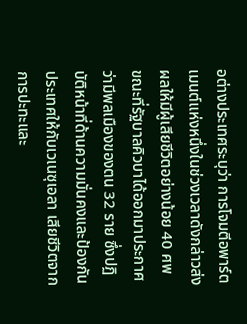อต่างประเทศระบุว่า การโจมตีอพาร์ตเมนต์แห่งหนึ่งในช่วงเวลาดังกล่าวส่งผลให้มีผู้เสียชีวิตอย่างน้อย 40 ศพ
ขณะที่รัฐบาลคิวบาได้ออกมาประกาศว่ามีพลเมืองของตน 32 ราย ซึ่งปฏิบัติหน้าที่ด้านความมั่นคงและป้องกันประเทศให้กับเวเนซุเอลา เสียชีวิตจากการปะทะและ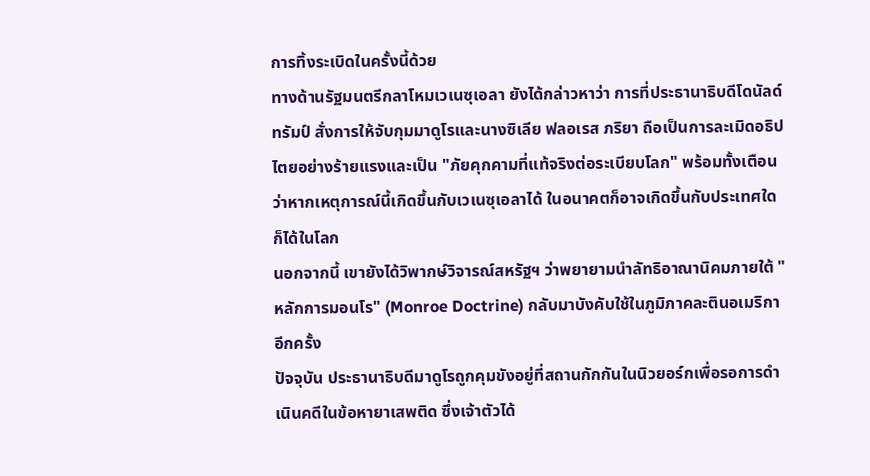การทิ้งระเบิดในครั้งนี้ด้วย
ทางด้านรัฐมนตรีกลาโหมเวเนซุเอลา ยังได้กล่าวหาว่า การที่ประธานาธิบดีโดนัลด์ ทรัมป์ สั่งการให้จับกุมมาดูโรและนางซิเลีย ฟลอเรส ภริยา ถือเป็นการละเมิดอธิปไตยอย่างร้ายแรงและเป็น "ภัยคุกคามที่แท้จริงต่อระเบียบโลก" พร้อมทั้งเตือนว่าหากเหตุการณ์นี้เกิดขึ้นกับเวเนซุเอลาได้ ในอนาคตก็อาจเกิดขึ้นกับประเทศใดก็ได้ในโลก
นอกจากนี้ เขายังได้วิพากษ์วิจารณ์สหรัฐฯ ว่าพยายามนำลัทธิอาณานิคมภายใต้ "หลักการมอนโร" (Monroe Doctrine) กลับมาบังคับใช้ในภูมิภาคละตินอเมริกาอีกครั้ง
ปัจจุบัน ประธานาธิบดีมาดูโรถูกคุมขังอยู่ที่สถานกักกันในนิวยอร์กเพื่อรอการดำเนินคดีในข้อหายาเสพติด ซึ่งเจ้าตัวได้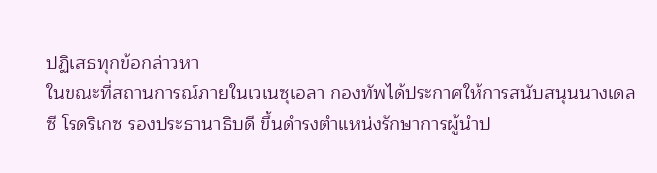ปฏิเสธทุกข้อกล่าวหา
ในขณะที่สถานการณ์ภายในเวเนซุเอลา กองทัพได้ประกาศให้การสนับสนุนนางเดลซี โรดริเกซ รองประธานาธิบดี ขึ้นดำรงตำแหน่งรักษาการผู้นำป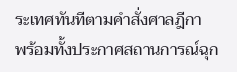ระเทศทันทีตามคำสั่งศาลฎีกา
พร้อมทั้งประกาศสถานการณ์ฉุก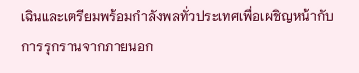เฉินและเตรียมพร้อมกำลังพลทั่วประเทศเพื่อเผชิญหน้ากับการรุกรานจากภายนอก